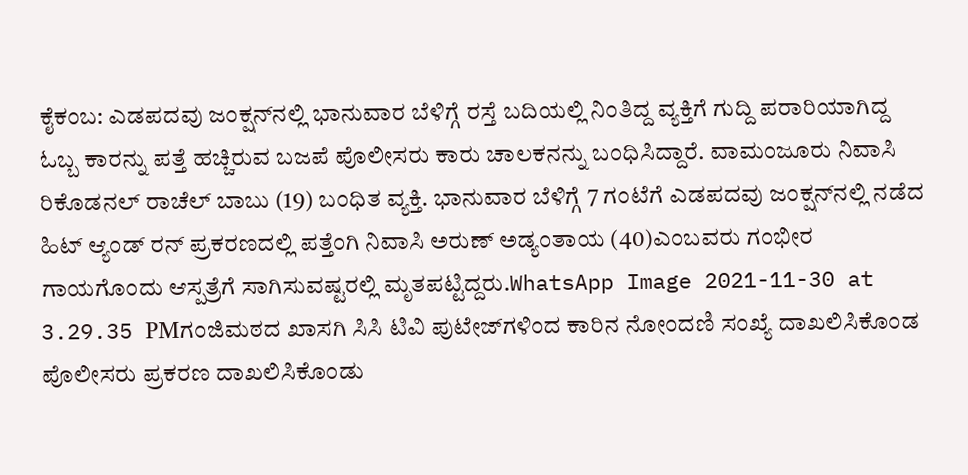ಕೈಕಂಬ: ಎಡಪದವು ಜಂಕ್ಷನ್‌ನಲ್ಲಿ ಭಾನುವಾರ ಬೆಳಿಗ್ಗೆ ರಸ್ತೆ ಬದಿಯಲ್ಲಿ ನಿಂತಿದ್ದ ವ್ಯಕ್ತಿಗೆ ಗುದ್ದಿ ಪರಾರಿಯಾಗಿದ್ದ ಓಬ್ಬ ಕಾರನ್ನು ಪತ್ತೆ ಹಚ್ಚಿರುವ ಬಜಪೆ ಪೊಲೀಸರು ಕಾರು ಚಾಲಕನನ್ನು ಬಂಧಿಸಿದ್ದಾರೆ. ವಾಮಂಜೂರು ನಿವಾಸಿ ರಿಕೊಡನಲ್ ರಾಚೆಲ್ ಬಾಬು (19) ಬಂಧಿತ ವ್ಯಕ್ತಿ. ಭಾನುವಾರ ಬೆಳಿಗ್ಗೆ 7 ಗಂಟೆಗೆ ಎಡಪದವು ಜಂಕ್ಷನ್‌ನಲ್ಲಿ ನಡೆದ ಹಿಟ್ ಆ್ಯಂಡ್ ರನ್ ಪ್ರಕರಣದಲ್ಲಿ ಪತ್ತೆಂಗಿ ನಿವಾಸಿ ಅರುಣ್ ಅಡ್ಯಂತಾಯ (40)ಎಂಬವರು ಗಂಭೀರ ಗಾಯಗೊಂದು ಆಸ್ಪತ್ರೆಗೆ ಸಾಗಿಸುವಷ್ಟರಲ್ಲಿ ಮೃತಪಟ್ಟಿದ್ದರು.WhatsApp Image 2021-11-30 at 3.29.35 PMಗಂಜಿಮಠದ ಖಾಸಗಿ ಸಿಸಿ ಟಿವಿ ಪುಟೇಜ್‌ಗಳಿಂದ ಕಾರಿನ ನೋಂದಣಿ ಸಂಖ್ಯೆ ದಾಖಲಿಸಿಕೊಂಡ ಪೊಲೀಸರು ಪ್ರಕರಣ ದಾಖಲಿಸಿಕೊಂಡು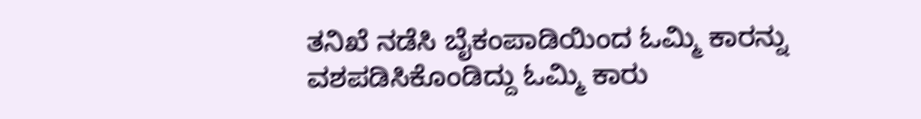ತನಿಖೆ ನಡೆಸಿ ಬೈಕಂಪಾಡಿಯಿಂದ ಓಮ್ಮಿ ಕಾರನ್ನು ವಶಪಡಿಸಿಕೊಂಡಿದ್ದು ಓಮ್ಮಿ ಕಾರು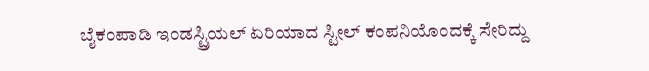ಬೈಕಂಪಾಡಿ ಇಂಡಸ್ಟ್ರಿಯಲ್ ಏರಿಯಾದ ಸ್ಟೀಲ್ ಕಂಪನಿಯೊಂದಕ್ಕೆ ಸೇರಿದ್ದು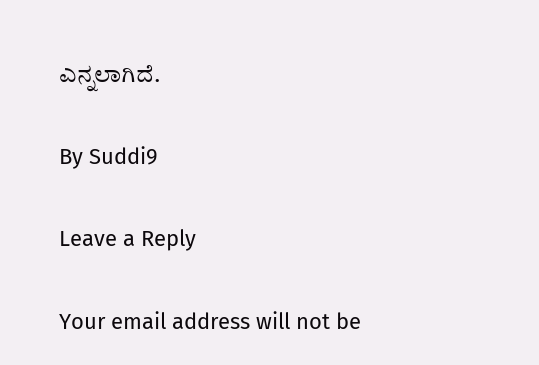ಎನ್ನಲಾಗಿದೆ.

By Suddi9

Leave a Reply

Your email address will not be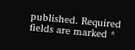published. Required fields are marked *